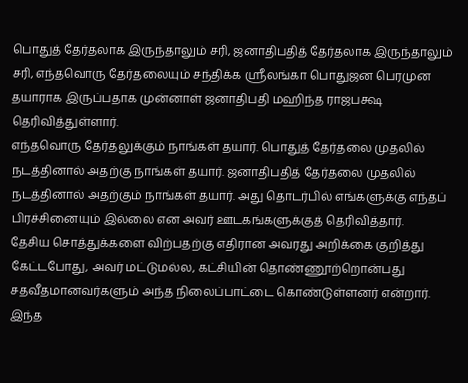பொதுத் தேர்தலாக இருந்தாலும் சரி, ஜனாதிபதித் தேர்தலாக இருந்தாலும் சரி, எந்தவொரு தேர்தலையும் சந்திக்க ஸ்ரீலங்கா பொதுஜன பெரமுன தயாராக இருப்பதாக முன்னாள் ஜனாதிபதி மஹிந்த ராஜபக்ஷ தெரிவித்துள்ளார்.
எந்தவொரு தேர்தலுக்கும் நாங்கள் தயார். பொதுத் தேர்தலை முதலில் நடத்தினால் அதற்கு நாங்கள் தயார். ஜனாதிபதித் தேர்தலை முதலில் நடத்தினால் அதற்கும் நாங்கள் தயார். அது தொடர்பில் எங்களுக்கு எந்தப் பிரச்சினையும் இல்லை என அவர் ஊடகங்களுக்குத் தெரிவித்தார்.
தேசிய சொத்துக்களை விற்பதற்கு எதிரான அவரது அறிக்கை குறித்து கேட்டபோது, அவர் மட்டுமல்ல, கட்சியின் தொண்ணூற்றொன்பது சதவீதமானவர்களும் அந்த நிலைப்பாட்டை கொண்டுள்ளனர் என்றார்.
இந்த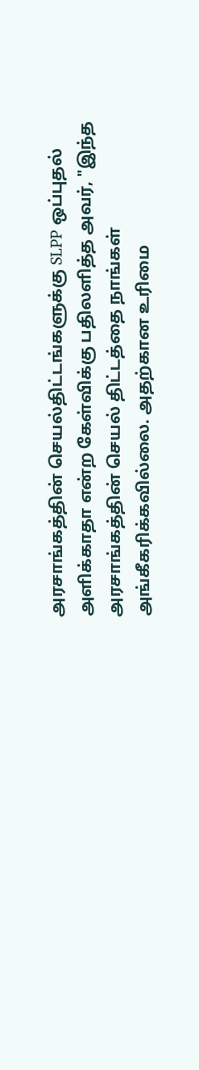அரசாங்கத்தின் செயல்திட்டங்களுக்கு SLPP ஒப்புதல் அளிக்காதா என்ற கேள்விக்கு பதிலளித்த அவர், "இந்த அரசாங்கத்தின் செயல் திட்டத்தை நாங்கள் அங்கீகரிக்கவில்லை. அதற்கான உரிமை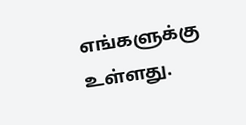எங்களுக்கு உள்ளது.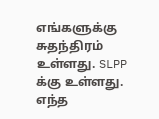எங்களுக்கு சுதந்திரம் உள்ளது. SLPP க்கு உள்ளது. எந்த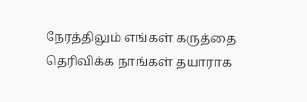நேரத்திலும் எங்கள் கருத்தை தெரிவிக்க நாங்கள் தயாராக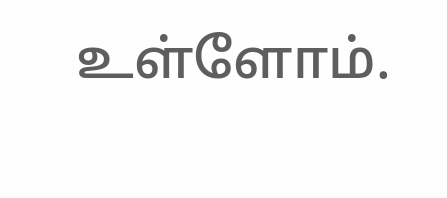உள்ளோம்.